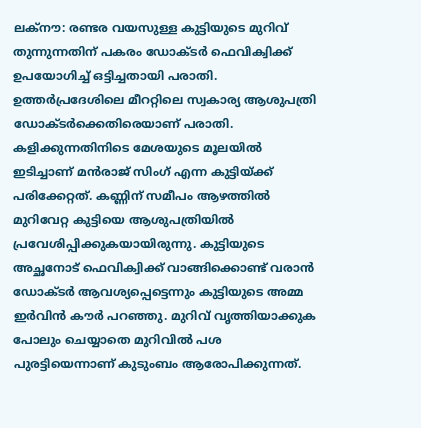ലക്നൗ: രണ്ടര വയസുള്ള കുട്ടിയുടെ മുറിവ് തുന്നുന്നതിന് പകരം ഡോക്ടർ ഫെവിക്വിക്ക് ഉപയോഗിച്ച് ഒട്ടിച്ചതായി പരാതി. ഉത്തർപ്രദേശിലെ മീററ്റിലെ സ്വകാര്യ ആശുപത്രി ഡോക്ടർക്കെതിരെയാണ് പരാതി.
കളിക്കുന്നതിനിടെ മേശയുടെ മൂലയിൽ ഇടിച്ചാണ് മൻരാജ് സിംഗ് എന്ന കുട്ടിയ്ക്ക് പരിക്കേറ്റത്. കണ്ണിന് സമീപം ആഴത്തിൽ മുറിവേറ്റ കുട്ടിയെ ആശുപത്രിയിൽ പ്രവേശിപ്പിക്കുകയായിരുന്നു. കുട്ടിയുടെ അച്ഛനോട് ഫെവിക്വിക്ക് വാങ്ങിക്കൊണ്ട് വരാൻ ഡോക്ടർ ആവശ്യപ്പെട്ടെന്നും കുട്ടിയുടെ അമ്മ ഇർവിൻ കൗർ പറഞ്ഞു. മുറിവ് വൃത്തിയാക്കുക പോലും ചെയ്യാതെ മുറിവിൽ പശ പുരട്ടിയെന്നാണ് കുടുംബം ആരോപിക്കുന്നത്.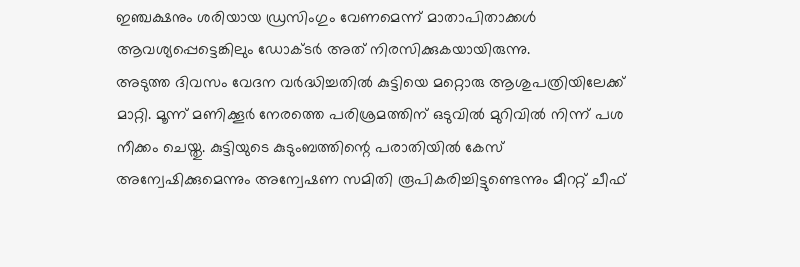ഇഞ്ചക്ഷനും ശരിയായ ഡ്രസിംഗും വേണമെന്ന് മാതാപിതാക്കൾ ആവശ്യപ്പെട്ടെങ്കിലും ഡോക്ടർ അത് നിരസിക്കുകയായിരുന്നു.
അടുത്ത ദിവസം വേദന വർദ്ധിച്ചതിൽ കുട്ടിയെ മറ്റൊരു ആശുപത്രിയിലേക്ക് മാറ്റി. മൂന്ന് മണിക്കൂർ നേരത്തെ പരിശ്രമത്തിന് ഒടുവിൽ മുറിവിൽ നിന്ന് പശ നീക്കം ചെയ്തു. കുട്ടിയുടെ കുടുംബത്തിന്റെ പരാതിയിൽ കേസ് അന്വേഷിക്കുമെന്നും അന്വേഷണ സമിതി രൂപികരിച്ചിട്ടുണ്ടെന്നും മീററ്റ് ചീഫ്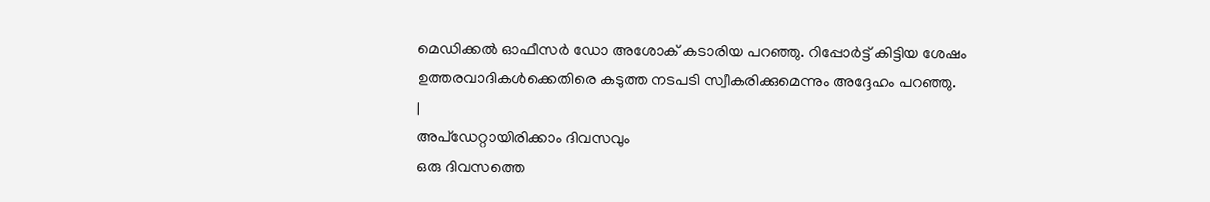മെഡിക്കൽ ഓഫീസർ ഡോ അശോക് കടാരിയ പറഞ്ഞു. റിപ്പോർട്ട് കിട്ടിയ ശേഷം ഉത്തരവാദികൾക്കെതിരെ കടുത്ത നടപടി സ്വീകരിക്കുമെന്നും അദ്ദേഹം പറഞ്ഞു.
|
അപ്ഡേറ്റായിരിക്കാം ദിവസവും
ഒരു ദിവസത്തെ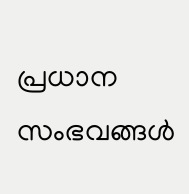പ്രധാന സംഭവങ്ങൾ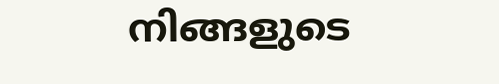നിങ്ങളുടെ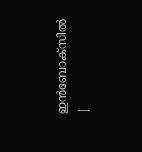ഇൻബോക്സിൽ |